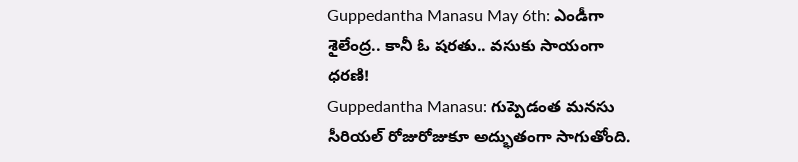Guppedantha Manasu May 6th: ఎండీగా శైలేంద్ర.. కానీ ఓ షరతు.. వసుకు సాయంగా ధరణి!
Guppedantha Manasu: గుప్పెడంత మనసు సీరియల్ రోజురోజుకూ అద్భుతంగా సాగుతోంది.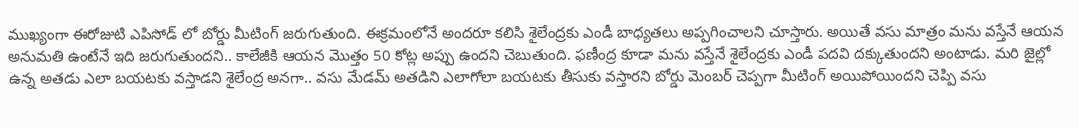ముఖ్యంగా ఈరోజుటి ఎపిసోడ్ లో బోర్డు మీటింగ్ జరుగుతుంది. ఈక్రమంలోనే అందరూ కలిసి శైలేంద్రకు ఎండీ బాధ్యతలు అప్పగించాలని చూస్తారు. అయితే వసు మాత్రం మను వస్తేనే ఆయన అనుమతి ఉంటేనే ఇది జరుగుతుందని.. కాలేజీకి ఆయన మొత్తం 50 కోట్ల అప్పు ఉందని చెబుతుంది. ఫణీంద్ర కూడా మను వస్తేనే శైలేంద్రకు ఎండీ పదవి దక్కుతుందని అంటాడు. మరి జైల్లో ఉన్న అతడు ఎలా బయటకు వస్తాడని శైలేంద్ర అనగా.. వసు మేడమ్ అతడిని ఎలాగోలా బయటకు తీసుకు వస్తారని బోర్డు మెంబర్ చెప్పగా మీటింగ్ అయిపోయిందని చెప్పి వసు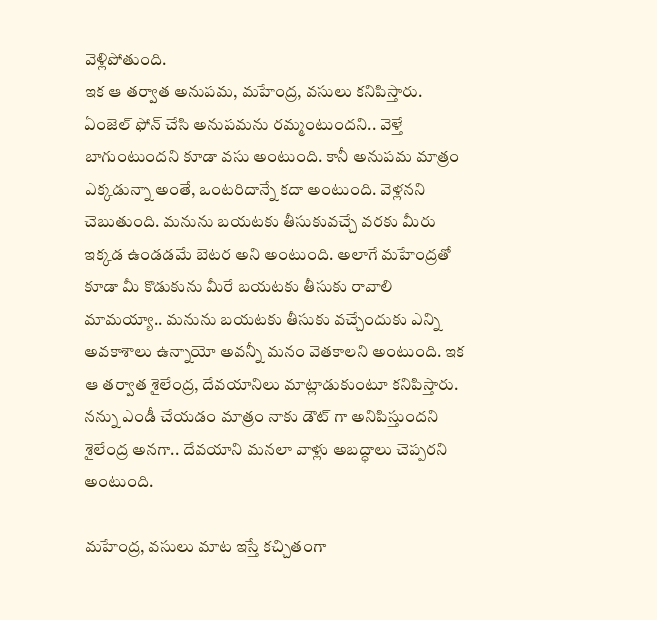వెళ్లిపోతుంది.
ఇక ఆ తర్వాత అనుపమ, మహేంద్ర, వసులు కనిపిస్తారు. ఏంజెల్ ఫోన్ చేసి అనుపమను రమ్మంటుందని.. వెళ్తే బాగుంటుందని కూడా వసు అంటుంది. కానీ అనుపమ మాత్రం ఎక్కడున్నా అంతే, ఒంటరిదాన్నే కదా అంటుంది. వెళ్లనని చెబుతుంది. మనును బయటకు తీసుకువచ్చే వరకు మీరు ఇక్కడ ఉండడమే బెటర అని అంటుంది. అలాగే మహేంద్రతో కూడా మీ కొడుకును మీరే బయటకు తీసుకు రావాలి మామయ్యా.. మనును బయటకు తీసుకు వచ్చేందుకు ఎన్ని అవకాశాలు ఉన్నాయో అవన్నీ మనం వెతకాలని అంటుంది. ఇక ఆ తర్వాత శైలేంద్ర, దేవయానిలు మాట్లాడుకుంటూ కనిపిస్తారు. నన్ను ఎండీ చేయడం మాత్రం నాకు డౌట్ గా అనిపిస్తుందని శైలేంద్ర అనగా.. దేవయాని మనలా వాళ్లు అబద్ధాలు చెప్పరని అంటుంది.

మహేంద్ర, వసులు మాట ఇస్తే కచ్చితంగా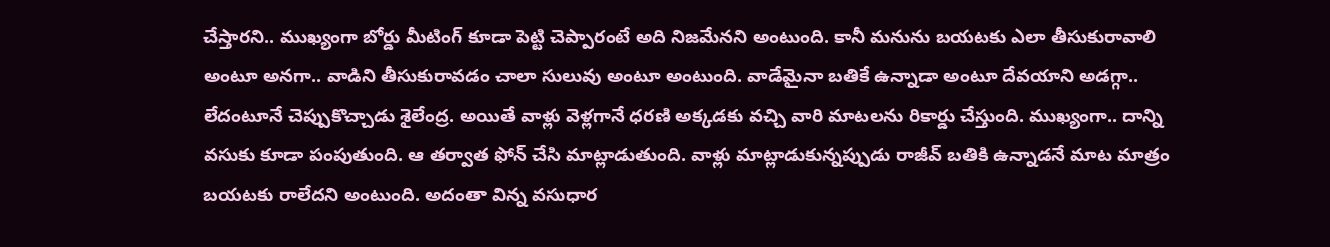చేస్తారని.. ముఖ్యంగా బోర్డు మీటింగ్ కూడా పెట్టి చెప్పారంటే అది నిజమేనని అంటుంది. కానీ మనును బయటకు ఎలా తీసుకురావాలి అంటూ అనగా.. వాడిని తీసుకురావడం చాలా సులువు అంటూ అంటుంది. వాడేమైనా బతికే ఉన్నాడా అంటూ దేవయాని అడగ్గా.. లేదంటూనే చెప్పుకొచ్చాడు శైలేంద్ర. అయితే వాళ్లు వెళ్లగానే ధరణి అక్కడకు వచ్చి వారి మాటలను రికార్డు చేస్తుంది. ముఖ్యంగా.. దాన్ని వసుకు కూడా పంపుతుంది. ఆ తర్వాత ఫోన్ చేసి మాట్లాడుతుంది. వాళ్లు మాట్లాడుకున్నప్పుడు రాజీవ్ బతికి ఉన్నాడనే మాట మాత్రం బయటకు రాలేదని అంటుంది. అదంతా విన్న వసుధార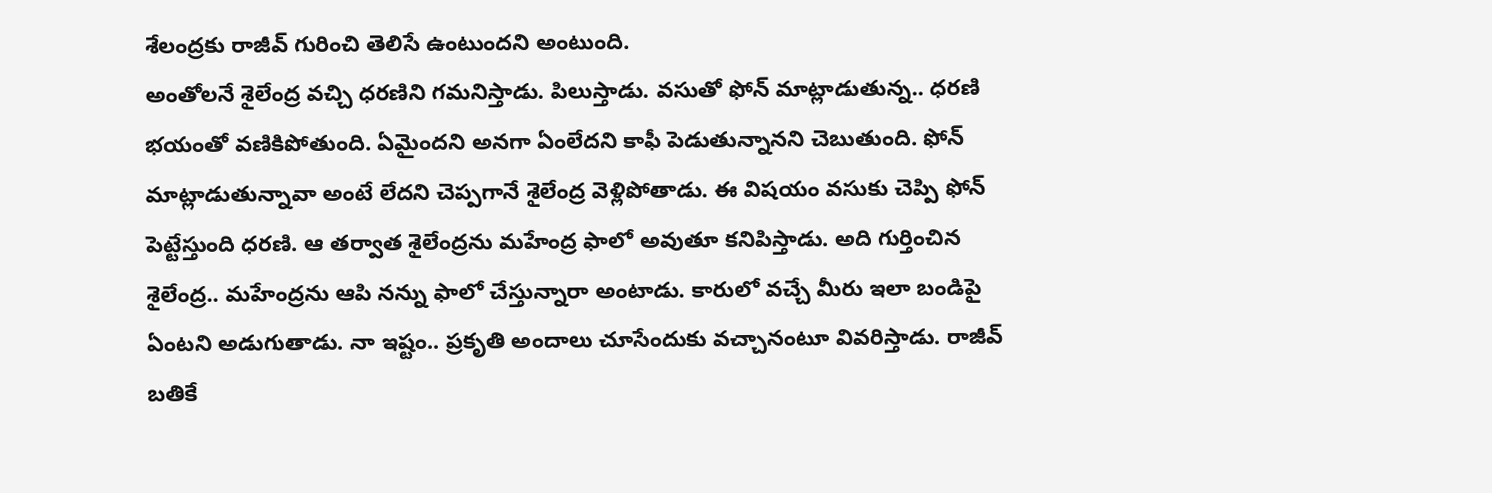శేలంద్రకు రాజీవ్ గురించి తెలిసే ఉంటుందని అంటుంది.
అంతోలనే శైలేంద్ర వచ్చి ధరణిని గమనిస్తాడు. పిలుస్తాడు. వసుతో ఫోన్ మాట్లాడుతున్న.. ధరణి భయంతో వణికిపోతుంది. ఏమైందని అనగా ఏంలేదని కాఫీ పెడుతున్నానని చెబుతుంది. ఫోన్ మాట్లాడుతున్నావా అంటే లేదని చెప్పగానే శైలేంద్ర వెళ్లిపోతాడు. ఈ విషయం వసుకు చెప్పి ఫోన్ పెట్టేస్తుంది ధరణి. ఆ తర్వాత శైలేంద్రను మహేంద్ర ఫాలో అవుతూ కనిపిస్తాడు. అది గుర్తించిన శైలేంద్ర.. మహేంద్రను ఆపి నన్ను ఫాలో చేస్తున్నారా అంటాడు. కారులో వచ్చే మీరు ఇలా బండిపై ఏంటని అడుగుతాడు. నా ఇష్టం.. ప్రకృతి అందాలు చూసేందుకు వచ్చానంటూ వివరిస్తాడు. రాజీవ్ బతికే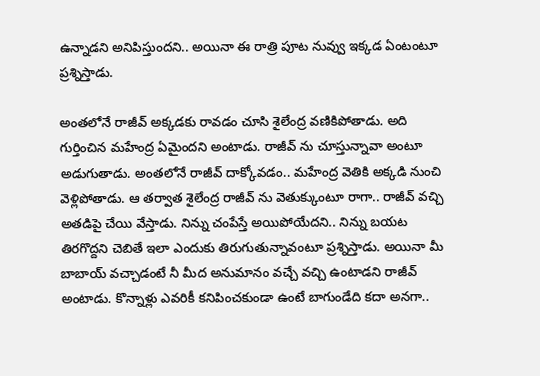ఉన్నాడని అనిపిస్తుందని.. అయినా ఈ రాత్రి పూట నువ్వు ఇక్కడ ఏంటంటూ ప్రశ్నిస్తాడు.

అంతలోనే రాజీవ్ అక్కడకు రావడం చూసి శైలేంద్ర వణికిపోతాడు. అది గుర్తించిన మహేంద్ర ఏమైందని అంటాడు. రాజీవ్ ను చూస్తున్నావా అంటూ అడుగుతాడు. అంతలోనే రాజీవ్ దాక్కోవడం.. మహేంద్ర వెతికి అక్కడి నుంచి వెళ్లిపోతాడు. ఆ తర్వాత శైలేంద్ర రాజీవ్ ను వెతుక్కుంటూ రాగా.. రాజీవ్ వచ్చి అతడిపై చేయి వేస్తాడు. నిన్ను చంపేస్తే అయిపోయేదని.. నిన్ను బయట తిరగొద్దని చెబితే ఇలా ఎందుకు తిరుగుతున్నావంటూ ప్రశ్నిస్తాడు. అయినా మీ బాబాయ్ వచ్చాడంటే నీ మీద అనుమానం వచ్చే వచ్చి ఉంటాడని రాజీవ్ అంటాడు. కొన్నాళ్లు ఎవరికీ కనిపించకుండా ఉంటే బాగుండేది కదా అనగా..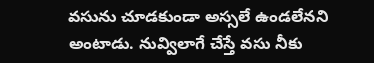వసును చూడకుండా అస్సలే ఉండలేనని అంటాడు. నువ్విలాగే చేస్తే వసు నీకు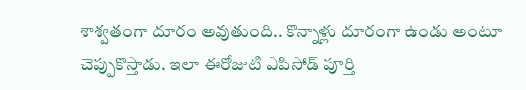శాశ్వతంగా దూరం అవుతుంది.. కొన్నాళ్లు దూరంగా ఉండు అంటూ చెప్పుకొస్తాడు. ఇలా ఈరోజుటి ఎపిసోడ్ పూర్తి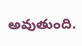అవుతుంది.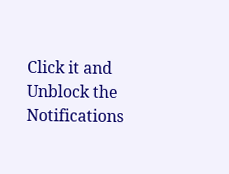Click it and Unblock the Notifications